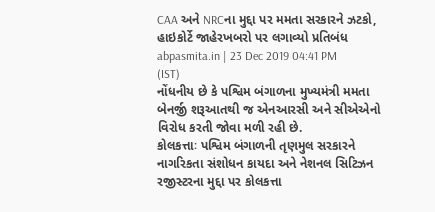CAA અને NRCના મુદ્દા પર મમતા સરકારને ઝટકો, હાઇકોર્ટે જાહેરખબરો પર લગાવ્યો પ્રતિબંધ
abpasmita.in | 23 Dec 2019 04:41 PM (IST)
નોંધનીય છે કે પશ્વિમ બંગાળના મુખ્યમંત્રી મમતા બેનર્જી શરૂઆતથી જ એનઆરસી અને સીએએનો વિરોધ કરતી જોવા મળી રહી છે.
કોલકત્તાઃ પશ્વિમ બંગાળની તૃણમુલ સરકારને નાગરિકતા સંશોધન કાયદા અને નેશનલ સિટિઝન રજીસ્ટરના મુદ્દા પર કોલકત્તા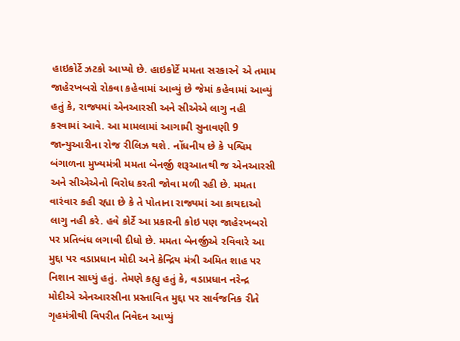હાઇકોર્ટે ઝટકો આપ્યો છે. હાઇકોર્ટે મમતા સરકારને એ તમામ જાહેરખબરો રોકવા કહેવામાં આવ્યું છે જેમાં કહેવામાં આવ્યું હતું કે, રાજ્યમાં એનઆરસી અને સીએએ લાગુ નહી કરવામાં આવે. આ મામલામાં આગામી સુનાવણી 9 જાન્યુઆરીના રોજ રીલિઝ થશે. નોંધનીય છે કે પશ્વિમ બંગાળના મુખ્યમંત્રી મમતા બેનર્જી શરૂઆતથી જ એનઆરસી અને સીએએનો વિરોધ કરતી જોવા મળી રહી છે. મમતા વારંવાર કહી રહ્યા છે કે તે પોતાના રાજ્યમાં આ કાયદાઓ લાગુ નહી કરે. હવે કોર્ટે આ પ્રકારની કોઇ પણ જાહેરખબરો પર પ્રતિબંધ લગાવી દીધો છે. મમતા બેનર્જીએ રવિવારે આ મુદ્દા પર વડાપ્રધાન મોદી અને કેન્દ્રિય મંત્રી અમિત શાહ પર નિશાન સાધ્યું હતું. તેમણે કહ્યુ હતું કે, વડાપ્રધાન નરેન્દ્ર મોદીએ એનઆરસીના પ્રસ્તાવિત મુદ્દા પર સાર્વજનિક રીતે ગૃહમંત્રીથી વિપરીત નિવેદન આપ્યું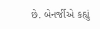છે. બેનર્જીએ કહ્યું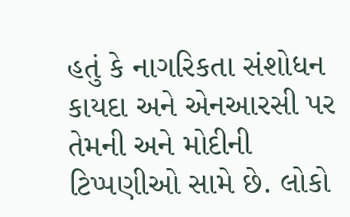હતું કે નાગરિકતા સંશોધન કાયદા અને એનઆરસી પર તેમની અને મોદીની ટિપ્પણીઓ સામે છે. લોકો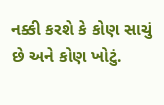નક્કી કરશે કે કોણ સાચું છે અને કોણ ખોટું.